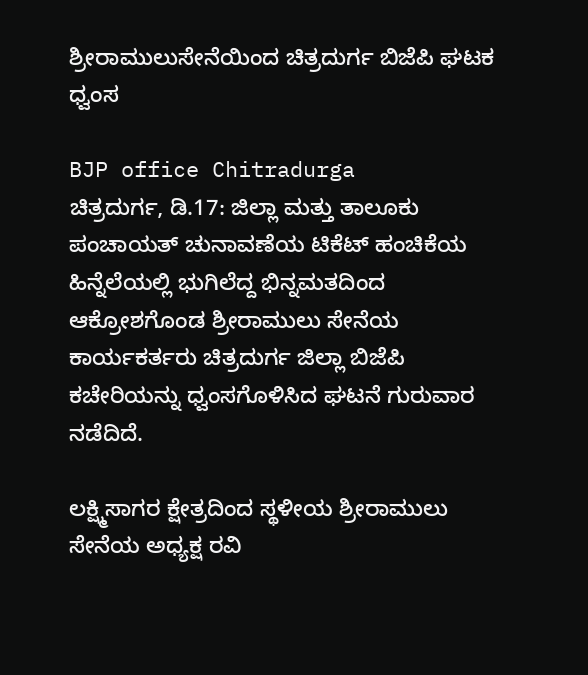ಶ್ರೀರಾಮುಲುಸೇನೆಯಿಂದ ಚಿತ್ರದುರ್ಗ ಬಿಜೆಪಿ ಘಟಕ ಧ್ವಂಸ

BJP office Chitradurga
ಚಿತ್ರದುರ್ಗ, ಡಿ.17: ಜಿಲ್ಲಾ ಮತ್ತು ತಾಲೂಕು ಪಂಚಾಯತ್ ಚುನಾವಣೆಯ ಟಿಕೆಟ್ ಹಂಚಿಕೆಯ ಹಿನ್ನೆಲೆಯಲ್ಲಿ ಭುಗಿಲೆದ್ದ ಭಿನ್ನಮತದಿಂದ ಆಕ್ರೋಶಗೊಂಡ ಶ್ರೀರಾಮುಲು ಸೇನೆಯ ಕಾರ್ಯಕರ್ತರು ಚಿತ್ರದುರ್ಗ ಜಿಲ್ಲಾ ಬಿಜೆಪಿ ಕಚೇರಿಯನ್ನು ಧ್ವಂಸಗೊಳಿಸಿದ ಘಟನೆ ಗುರುವಾರ ನಡೆದಿದೆ.

ಲಕ್ಷ್ಮಿಸಾಗರ ಕ್ಷೇತ್ರದಿಂದ ಸ್ಥಳೀಯ ಶ್ರೀರಾಮುಲು ಸೇನೆಯ ಅಧ್ಯಕ್ಷ ರವಿ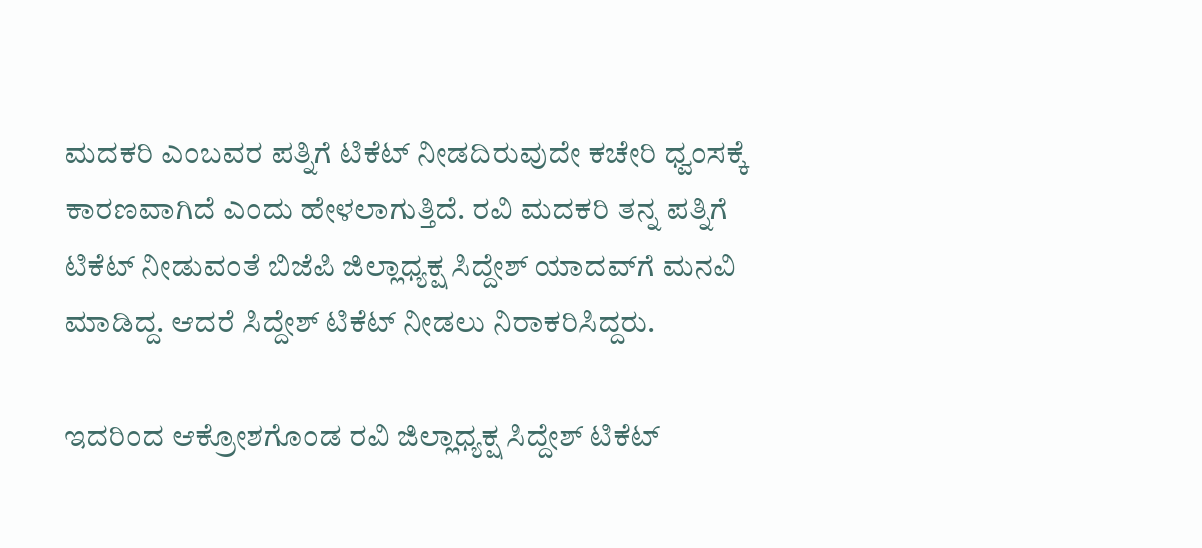ಮದಕರಿ ಎಂಬವರ ಪತ್ನಿಗೆ ಟಿಕೆಟ್ ನೀಡದಿರುವುದೇ ಕಚೇರಿ ಧ್ವಂಸಕ್ಕೆ ಕಾರಣವಾಗಿದೆ ಎಂದು ಹೇಳಲಾಗುತ್ತಿದೆ. ರವಿ ಮದಕರಿ ತನ್ನ ಪತ್ನಿಗೆ ಟಿಕೆಟ್ ನೀಡುವಂತೆ ಬಿಜೆಪಿ ಜಿಲ್ಲಾಧ್ಯಕ್ಷ ಸಿದ್ದೇಶ್ ಯಾದವ್‌ಗೆ ಮನವಿ ಮಾಡಿದ್ದ. ಆದರೆ ಸಿದ್ದೇಶ್ ಟಿಕೆಟ್ ನೀಡಲು ನಿರಾಕರಿಸಿದ್ದರು.

ಇದರಿಂದ ಆಕ್ರೋಶಗೊಂಡ ರವಿ ಜಿಲ್ಲಾಧ್ಯಕ್ಷ ಸಿದ್ದೇಶ್ ಟಿಕೆಟ್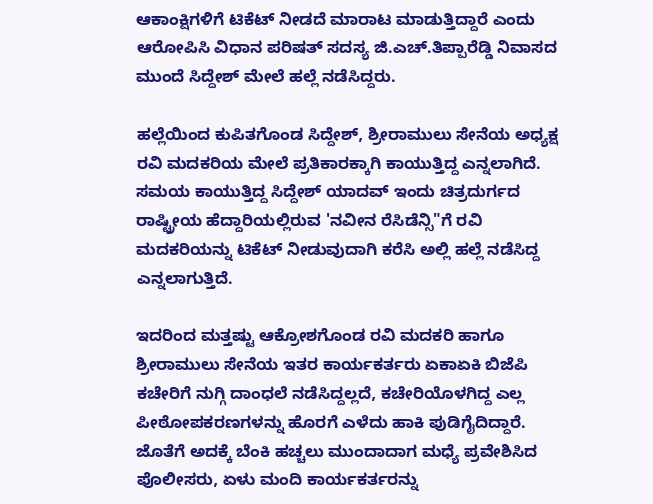ಆಕಾಂಕ್ಷಿಗಳಿಗೆ ಟಿಕೆಟ್ ನೀಡದೆ ಮಾರಾಟ ಮಾಡುತ್ತಿದ್ದಾರೆ ಎಂದು ಆರೋಪಿಸಿ ವಿಧಾನ ಪರಿಷತ್ ಸದಸ್ಯ ಜಿ.ಎಚ್.ತಿಪ್ಪಾರೆಡ್ಡಿ ನಿವಾಸದ ಮುಂದೆ ಸಿದ್ದೇಶ್ ಮೇಲೆ ಹಲ್ಲೆ ನಡೆಸಿದ್ದರು.

ಹಲ್ಲೆಯಿಂದ ಕುಪಿತಗೊಂಡ ಸಿದ್ದೇಶ್, ಶ್ರೀರಾಮುಲು ಸೇನೆಯ ಅಧ್ಯಕ್ಷ ರವಿ ಮದಕರಿಯ ಮೇಲೆ ಪ್ರತಿಕಾರಕ್ಕಾಗಿ ಕಾಯುತ್ತಿದ್ದ ಎನ್ನಲಾಗಿದೆ. ಸಮಯ ಕಾಯುತ್ತಿದ್ದ ಸಿದ್ದೇಶ್ ಯಾದವ್ ಇಂದು ಚಿತ್ರದುರ್ಗದ ರಾಷ್ಟ್ರೀಯ ಹೆದ್ದಾರಿಯಲ್ಲಿರುವ 'ನವೀನ ರೆಸಿಡೆನ್ಸಿ"ಗೆ ರವಿ ಮದಕರಿಯನ್ನು ಟಿಕೆಟ್ ನೀಡುವುದಾಗಿ ಕರೆಸಿ ಅಲ್ಲಿ ಹಲ್ಲೆ ನಡೆಸಿದ್ದ ಎನ್ನಲಾಗುತ್ತಿದೆ.

ಇದರಿಂದ ಮತ್ತಷ್ಟು ಆಕ್ರೋಶಗೊಂಡ ರವಿ ಮದಕರಿ ಹಾಗೂ ಶ್ರೀರಾಮುಲು ಸೇನೆಯ ಇತರ ಕಾರ್ಯಕರ್ತರು ಏಕಾಏಕಿ ಬಿಜೆಪಿ ಕಚೇರಿಗೆ ನುಗ್ಗಿ ದಾಂಧಲೆ ನಡೆಸಿದ್ದಲ್ಲದೆ, ಕಚೇರಿಯೊಳಗಿದ್ದ ಎಲ್ಲ ಪೀಠೋಪಕರಣಗಳನ್ನು ಹೊರಗೆ ಎಳೆದು ಹಾಕಿ ಪುಡಿಗೈದಿದ್ದಾರೆ. ಜೊತೆಗೆ ಅದಕ್ಕೆ ಬೆಂಕಿ ಹಚ್ಚಲು ಮುಂದಾದಾಗ ಮಧ್ಯೆ ಪ್ರವೇಶಿಸಿದ ಪೊಲೀಸರು, ಏಳು ಮಂದಿ ಕಾರ್ಯಕರ್ತರನ್ನು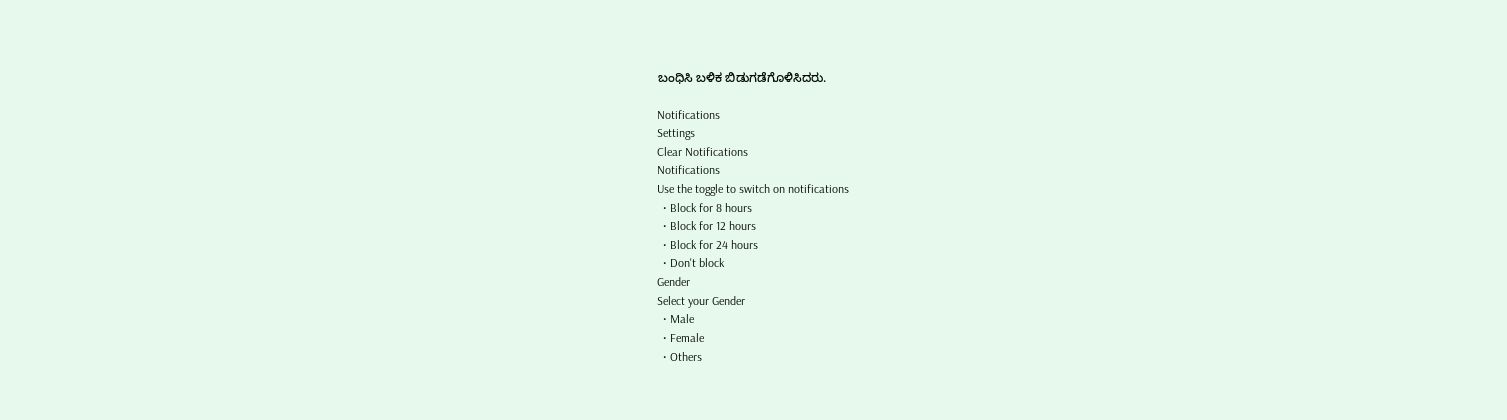ಬಂಧಿಸಿ ಬಳಿಕ ಬಿಡುಗಡೆಗೊಳಿಸಿದರು.

Notifications
Settings
Clear Notifications
Notifications
Use the toggle to switch on notifications
  • Block for 8 hours
  • Block for 12 hours
  • Block for 24 hours
  • Don't block
Gender
Select your Gender
  • Male
  • Female
  • Others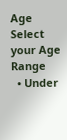Age
Select your Age Range
  • Under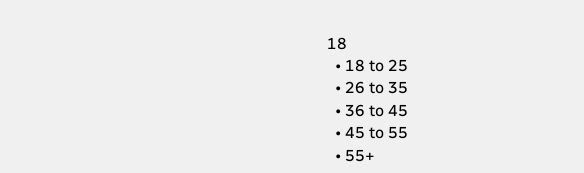18
  • 18 to 25
  • 26 to 35
  • 36 to 45
  • 45 to 55
  • 55+